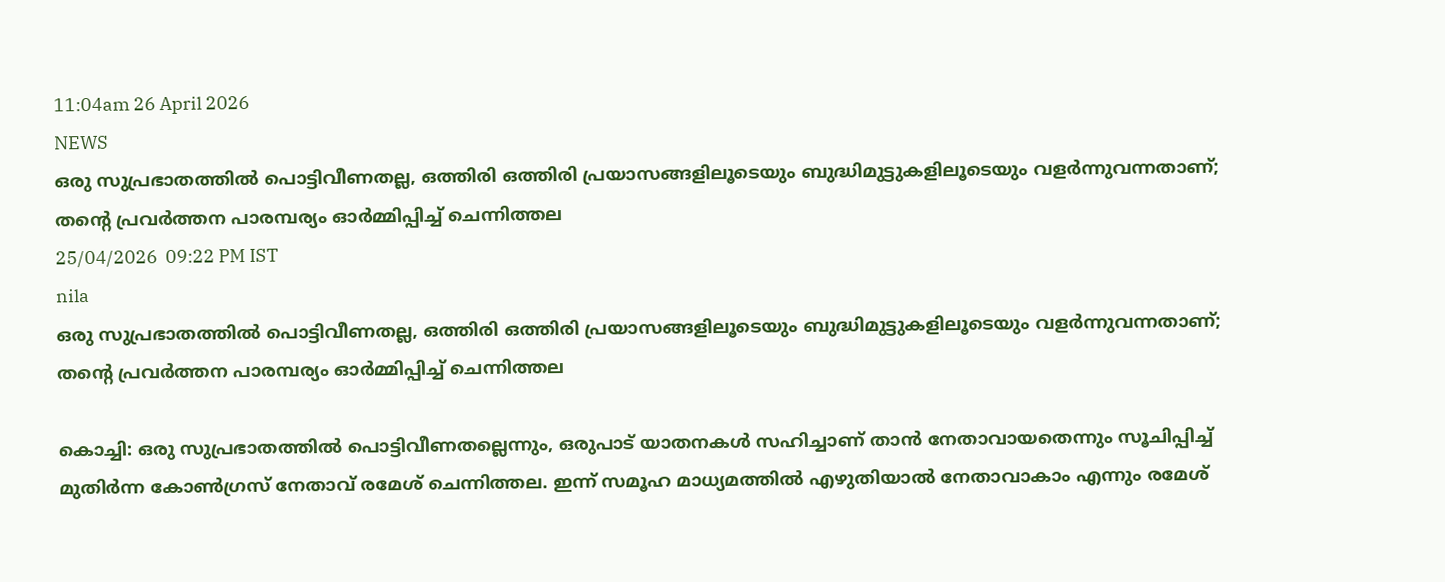11:04am 26 April 2026
NEWS
ഒരു സുപ്രഭാതത്തിൽ പൊട്ടിവീണതല്ല, ഒത്തിരി ഒത്തിരി പ്രയാസങ്ങളിലൂടെയും ബുദ്ധിമുട്ടുകളിലൂടെയും വളർന്നുവന്നതാണ്; തന്റെ പ്രവർത്തന പാരമ്പര്യം ഓർമ്മിപ്പിച്ച് ചെന്നിത്തല
25/04/2026  09:22 PM IST
nila
ഒരു സുപ്രഭാതത്തിൽ പൊട്ടിവീണതല്ല, ഒത്തിരി ഒത്തിരി പ്രയാസങ്ങളിലൂടെയും ബുദ്ധിമുട്ടുകളിലൂടെയും വളർന്നുവന്നതാണ്; തന്റെ പ്രവർത്തന പാരമ്പര്യം ഓർമ്മിപ്പിച്ച് ചെന്നിത്തല

കൊച്ചി: ഒരു സുപ്രഭാതത്തിൽ പൊട്ടിവീണതല്ലെന്നും, ഒരുപാട് യാതനകൾ സഹിച്ചാണ് താൻ നേതാവായതെന്നും സൂചിപ്പിച്ച് മുതിർന്ന കോൺഗ്രസ് നേതാവ് രമേശ് ചെന്നിത്തല. ഇന്ന് സമൂഹ മാധ്യമത്തിൽ എഴുതിയാൽ നേതാവാകാം എന്നും രമേശ്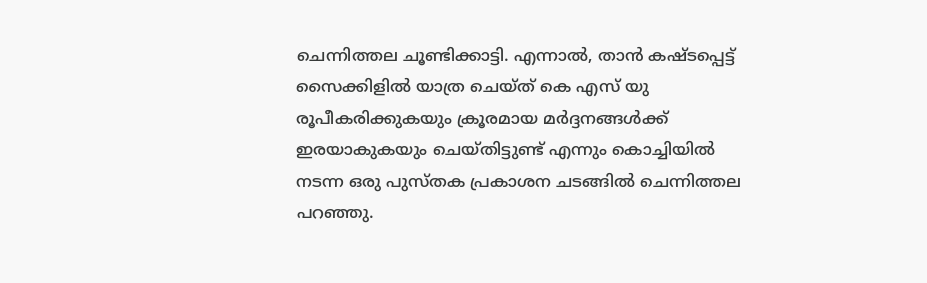ചെന്നിത്തല ചൂണ്ടിക്കാട്ടി. എന്നാൽ, താൻ കഷ്ടപ്പെട്ട് സൈക്കിളിൽ യാത്ര ചെയ്ത് കെ എസ് യു രൂപീകരിക്കുകയും ക്രൂരമായ മർദ്ദനങ്ങൾക്ക് ഇരയാകുകയും ചെയ്തിട്ടുണ്ട് എന്നും കൊച്ചിയിൽ നടന്ന ഒരു പുസ്തക പ്രകാശന ചടങ്ങിൽ ചെന്നിത്തല പറഞ്ഞു.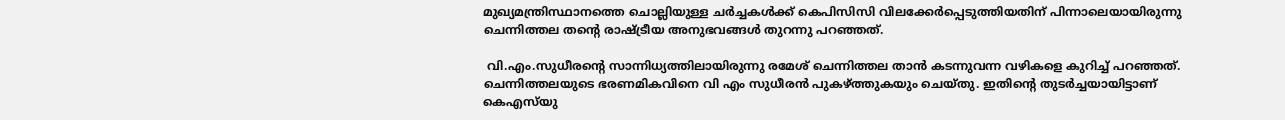മുഖ്യമന്ത്രിസ്ഥാനത്തെ ചൊല്ലിയുള്ള ചർച്ചകൾക്ക് കെപിസിസി വിലക്കേർപ്പെടുത്തിയതിന് പിന്നാലെയായിരുന്നു ചെന്നിത്തല തന്റെ രാഷ്ട്രീയ അനുഭവങ്ങൾ തുറന്നു പറഞ്ഞത്.

 വി.എം.സുധീരന്റെ സാന്നിധ്യത്തിലായിരുന്നു രമേശ് ചെന്നിത്തല താൻ കടന്നുവന്ന വഴികളെ കുറിച്ച് പറഞ്ഞത്. ചെന്നിത്തലയുടെ ഭരണമികവിനെ വി എം സുധീരൻ പുകഴ്ത്തുകയും ചെയ്തു. ഇതിന്റെ തുടർച്ചയായിട്ടാണ് കെഎസ്‌യു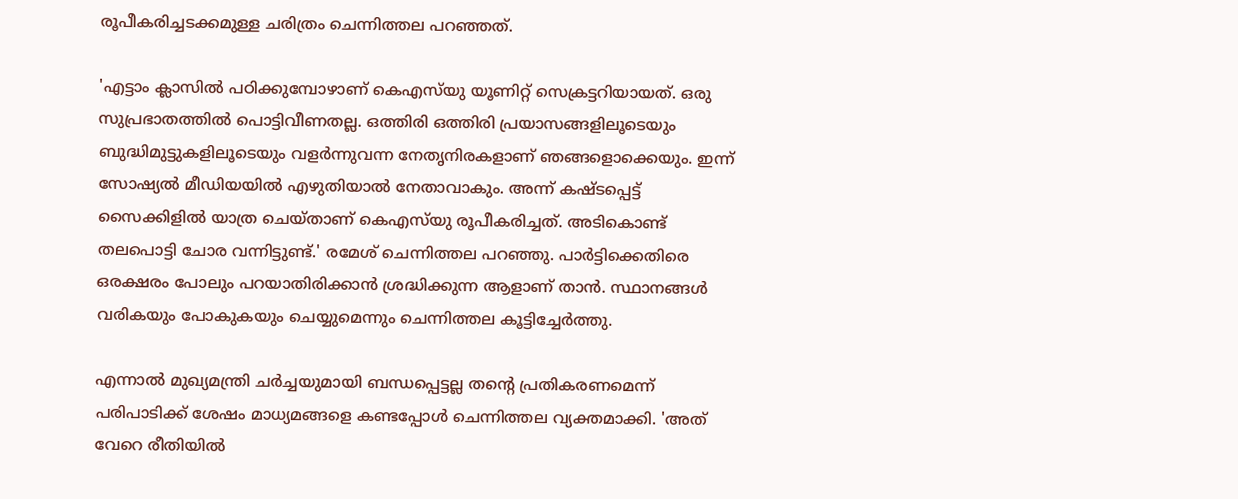രൂപീകരിച്ചടക്കമുള്ള ചരിത്രം ചെന്നിത്തല പറഞ്ഞത്.

'എട്ടാം ക്ലാസിൽ പഠിക്കുമ്പോഴാണ് കെഎസ്‌യു യൂണിറ്റ് സെക്രട്ടറിയായത്. ഒരു സുപ്രഭാതത്തിൽ പൊട്ടിവീണതല്ല. ഒത്തിരി ഒത്തിരി പ്രയാസങ്ങളിലൂടെയും ബുദ്ധിമുട്ടുകളിലൂടെയും വളർന്നുവന്ന നേതൃനിരകളാണ് ഞങ്ങളൊക്കെയും. ഇന്ന് സോഷ്യൽ മീഡിയയിൽ എഴുതിയാൽ നേതാവാകും. അന്ന് കഷ്ടപ്പെട്ട് സൈക്കിളിൽ യാത്ര ചെയ്താണ് കെഎസ്‌യു രൂപീകരിച്ചത്. അടികൊണ്ട് തലപൊട്ടി ചോര വന്നിട്ടുണ്ട്.' രമേശ് ചെന്നിത്തല പറഞ്ഞു. പാർട്ടിക്കെതിരെ ഒരക്ഷരം പോലും പറയാതിരിക്കാൻ ശ്രദ്ധിക്കുന്ന ആളാണ് താൻ. സ്ഥാനങ്ങൾ വരികയും പോകുകയും ചെയ്യുമെന്നും ചെന്നിത്തല കൂട്ടിച്ചേർത്തു.

എന്നാൽ മുഖ്യമന്ത്രി ചർച്ചയുമായി ബന്ധപ്പെട്ടല്ല തന്റെ പ്രതികരണമെന്ന് പരിപാടിക്ക് ശേഷം മാധ്യമങ്ങളെ കണ്ടപ്പോൾ ചെന്നിത്തല വ്യക്തമാക്കി. 'അത് വേറെ രീതിയിൽ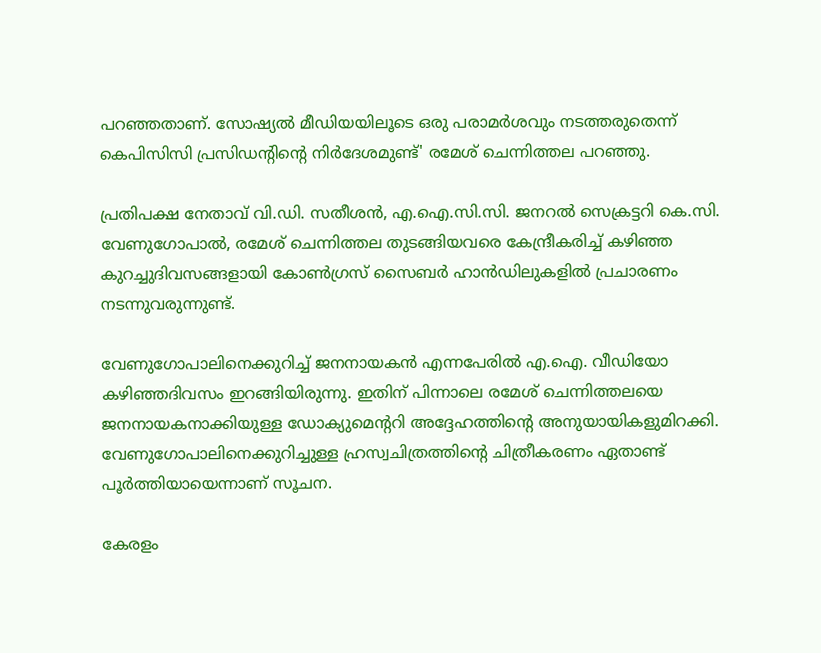പറഞ്ഞതാണ്. സോഷ്യൽ മീഡിയയിലൂടെ ഒരു പരാമർശവും നടത്തരുതെന്ന് കെപിസിസി പ്രസിഡന്റിന്റെ നിർദേശമുണ്ട്' രമേശ് ചെന്നിത്തല പറഞ്ഞു.

പ്രതിപക്ഷ നേതാവ് വി.ഡി. സതീശൻ, എ.ഐ.സി.സി. ജനറൽ സെക്രട്ടറി കെ.സി. വേണുഗോപാൽ, രമേശ് ചെന്നിത്തല തുടങ്ങിയവരെ കേന്ദ്രീകരിച്ച് കഴിഞ്ഞ കുറച്ചുദിവസങ്ങളായി കോൺഗ്രസ് സൈബർ ഹാൻഡിലുകളിൽ പ്രചാരണം നടന്നുവരുന്നുണ്ട്.

വേണുഗോപാലിനെക്കുറിച്ച് ജനനായകൻ എന്നപേരിൽ എ.ഐ. വീഡിയോ കഴിഞ്ഞദിവസം ഇറങ്ങിയിരുന്നു. ഇതിന് പിന്നാലെ രമേശ് ചെന്നിത്തലയെ ജനനായകനാക്കിയുള്ള ഡോക്യുമെന്ററി അദ്ദേഹത്തിന്റെ അനുയായികളുമിറക്കി. വേണുഗോപാലിനെക്കുറിച്ചുള്ള ഹ്രസ്വചിത്രത്തിന്റെ ചിത്രീകരണം ഏതാണ്ട് പൂർത്തിയായെന്നാണ് സൂചന.

കേരളം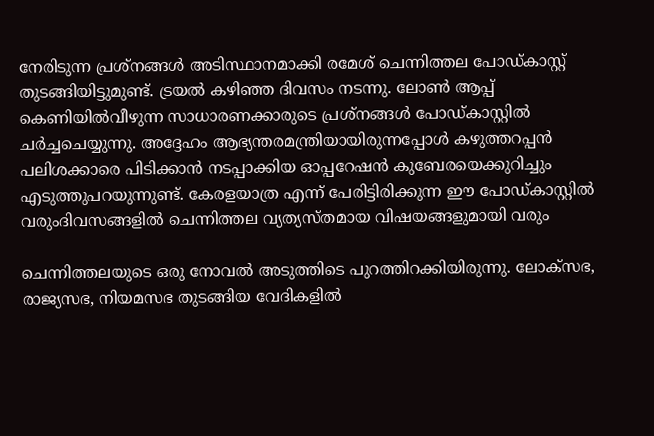നേരിടുന്ന പ്രശ്‌നങ്ങൾ അടിസ്ഥാനമാക്കി രമേശ് ചെന്നിത്തല പോഡ്കാസ്റ്റ് തുടങ്ങിയിട്ടുമുണ്ട്. ട്രയൽ കഴിഞ്ഞ ദിവസം നടന്നു. ലോൺ ആപ്പ് കെണിയിൽവീഴുന്ന സാധാരണക്കാരുടെ പ്രശ്‌നങ്ങൾ പോഡ്കാസ്റ്റിൽ ചർച്ചചെയ്യുന്നു. അദ്ദേഹം ആഭ്യന്തരമന്ത്രിയായിരുന്നപ്പോൾ കഴുത്തറപ്പൻ പലിശക്കാരെ പിടിക്കാൻ നടപ്പാക്കിയ ഓപ്പറേഷൻ കുബേരയെക്കുറിച്ചും എടുത്തുപറയുന്നുണ്ട്. കേരളയാത്ര എന്ന് പേരിട്ടിരിക്കുന്ന ഈ പോഡ്കാസ്റ്റിൽ വരുംദിവസങ്ങളിൽ ചെന്നിത്തല വ്യത്യസ്തമായ വിഷയങ്ങളുമായി വരും

ചെന്നിത്തലയുടെ ഒരു നോവൽ അടുത്തിടെ പുറത്തിറക്കിയിരുന്നു. ലോക്സഭ, രാജ്യസഭ, നിയമസഭ തുടങ്ങിയ വേദികളിൽ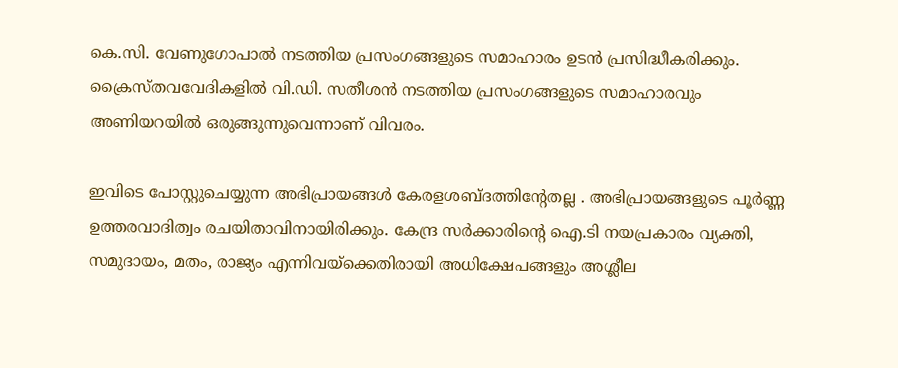കെ.സി. വേണുഗോപാൽ നടത്തിയ പ്രസംഗങ്ങളുടെ സമാഹാരം ഉടൻ പ്രസിദ്ധീകരിക്കും. ക്രൈസ്തവവേദികളിൽ വി.ഡി. സതീശൻ നടത്തിയ പ്രസംഗങ്ങളുടെ സമാഹാരവും അണിയറയിൽ ഒരുങ്ങുന്നുവെന്നാണ് വിവരം.

ഇവിടെ പോസ്റ്റുചെയ്യുന്ന അഭിപ്രായങ്ങള്‍ കേരളശബ്‌ദത്തിന്റേതല്ല . അഭിപ്രായങ്ങളുടെ പൂര്‍ണ്ണ ഉത്തരവാദിത്വം രചയിതാവിനായിരിക്കും. കേന്ദ്ര സർക്കാരിന്റെ ഐ.ടി നയപ്രകാരം വ്യക്തി, സമുദായം, മതം, രാജ്യം എന്നിവയ്ക്കെതിരായി അധിക്ഷേപങ്ങളും അശ്ലീല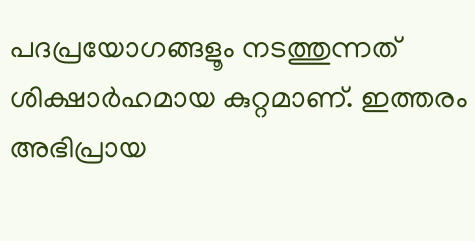പദപ്രയോഗങ്ങളൂം നടത്തുന്നത് ശിക്ഷാര്‍ഹമായ കുറ്റമാണ്. ഇത്തരം അഭിപ്രായ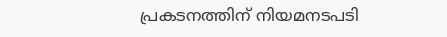പ്രകടനത്തിന് നിയമനടപടി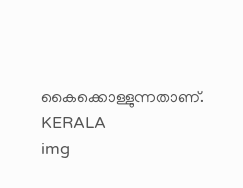കൈക്കൊള്ളുന്നതാണ്.
KERALA
img